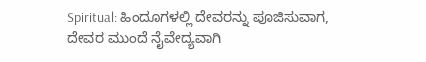Spiritual: ಹಿಂದೂಗಳಲ್ಲಿ ದೇವರನ್ನು ಪೂಜಿಸುವಾಗ, ದೇವರ ಮುಂದೆ ನೈವೇದ್ಯವಾಗಿ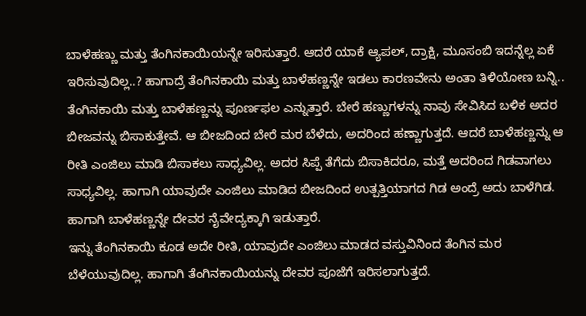ಬಾಳೆಹಣ್ಣು ಮತ್ತು ತೆಂಗಿನಕಾಯಿಯನ್ನೇ ಇರಿಸುತ್ತಾರೆ. ಆದರೆ ಯಾಕೆ ಆ್ಯಪಲ್, ದ್ರಾಕ್ಷಿ, ಮೂಸಂಬಿ ಇದನ್ನೆಲ್ಲ ಏಕೆ ಇರಿಸುವುದಿಲ್ಲ..? ಹಾಗಾದ್ರೆ ತೆಂಗಿನಕಾಯಿ ಮತ್ತು ಬಾಳೆಹಣ್ಣನ್ನೇ ಇಡಲು ಕಾರಣವೇನು ಅಂತಾ ತಿಳಿಯೋಣ ಬನ್ನಿ..
ತೆಂಗಿನಕಾಯಿ ಮತ್ತು ಬಾಳೆಹಣ್ಣನ್ನು ಪೂರ್ಣಫಲ ಎನ್ನುತ್ತಾರೆ. ಬೇರೆ ಹಣ್ಣುಗಳನ್ನು ನಾವು ಸೇವಿಸಿದ ಬಳಿಕ ಅದರ ಬೀಜವನ್ನು ಬಿಸಾಕುತ್ತೇವೆ. ಆ ಬೀಜದಿಂದ ಬೇರೆ ಮರ ಬೆಳೆದು, ಅದರಿಂದ ಹಣ್ಣಾಗುತ್ತದೆ. ಆದರೆ ಬಾಳೆಹಣ್ಣನ್ನು ಆ ರೀತಿ ಎಂಜಿಲು ಮಾಡಿ ಬಿಸಾಕಲು ಸಾಧ್ಯವಿಲ್ಲ. ಅದರ ಸಿಪ್ಪೆ ತೆಗೆದು ಬಿಸಾಕಿದರೂ, ಮತ್ತೆ ಅದರಿಂದ ಗಿಡವಾಗಲು ಸಾಧ್ಯವಿಲ್ಲ. ಹಾಗಾಗಿ ಯಾವುದೇ ಎಂಜಿಲು ಮಾಡಿದ ಬೀಜದಿಂದ ಉತ್ಪತ್ತಿಯಾಗದ ಗಿಡ ಅಂದ್ರೆ ಅದು ಬಾಳೆಗಿಡ. ಹಾಗಾಗಿ ಬಾಳೆಹಣ್ಣನ್ನೇ ದೇವರ ನೈವೇದ್ಯಕ್ಕಾಗಿ ಇಡುತ್ತಾರೆ.
ಇನ್ನು ತೆಂಗಿನಕಾಯಿ ಕೂಡ ಅದೇ ರೀತಿ, ಯಾವುದೇ ಎಂಜಿಲು ಮಾಡದ ವಸ್ತುವಿನಿಂದ ತೆಂಗಿನ ಮರ ಬೆಳೆಯುವುದಿಲ್ಲ. ಹಾಗಾಗಿ ತೆಂಗಿನಕಾಯಿಯನ್ನು ದೇವರ ಪೂಜೆಗೆ ಇರಿಸಲಾಗುತ್ತದೆ.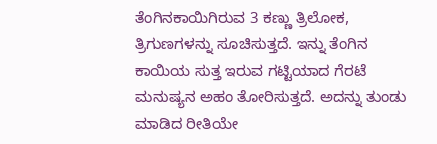ತೆಂಗಿನಕಾಯಿಗಿರುವ 3 ಕಣ್ಣು ತ್ರಿಲೋಕ, ತ್ರಿಗುಣಗಳನ್ನು ಸೂಚಿಸುತ್ತದೆ. ಇನ್ನು ತೆಂಗಿನ ಕಾಯಿಯ ಸುತ್ತ ಇರುವ ಗಟ್ಟಿಯಾದ ಗೆರಟೆ ಮನುಷ್ಯನ ಅಹಂ ತೋರಿಸುತ್ತದೆ. ಅದನ್ನು ತುಂಡು ಮಾಡಿದ ರೀತಿಯೇ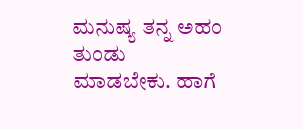ಮನುಷ್ಯ ತನ್ನ ಅಹಂ ತುಂಡು ಮಾಡಬೇಕು. ಹಾಗೆ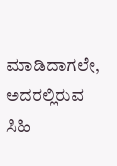ಮಾಡಿದಾಗಲೇ, ಅದರಲ್ಲಿರುವ ಸಿಹಿ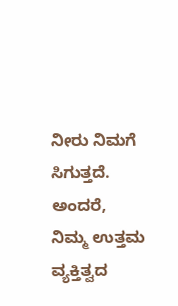ನೀರು ನಿಮಗೆ ಸಿಗುತ್ತದೆ. ಅಂದರೆ, ನಿಮ್ಮ ಉತ್ತಮ ವ್ಯಕ್ತಿತ್ವದ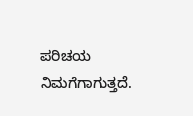ಪರಿಚಯ ನಿಮಗೆಗಾಗುತ್ತದೆ.